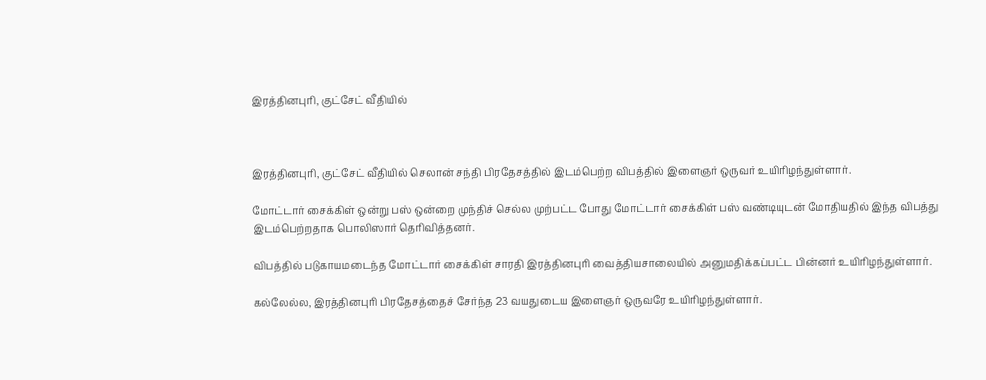இரத்தினபுரி, குட்சேட் வீதியில்



இரத்தினபுரி, குட்சேட் வீதியில் செலான் சந்தி பிரதேசத்தில் இடம்பெற்ற விபத்தில் இளைஞர் ஒருவர் உயிரிழந்துள்ளார்.

மோட்டார் சைக்கிள் ஒன்று பஸ் ஒன்றை முந்திச் செல்ல முற்பட்ட போது மோட்டார் சைக்கிள் பஸ் வண்டியுடன் மோதியதில் இந்த விபத்து இடம்பெற்றதாக பொலிஸார் தெரிவித்தனர்.

விபத்தில் படுகாயமடைந்த மோட்டார் சைக்கிள் சாரதி இரத்தினபுரி வைத்தியசாலையில் அனுமதிக்கப்பட்ட பின்னர் உயிரிழந்துள்ளார்.

கல்லேல்ல, இரத்தினபுரி பிரதேசத்தைச் சேர்ந்த 23 வயதுடைய இளைஞர் ஒருவரே உயிரிழந்துள்ளார்.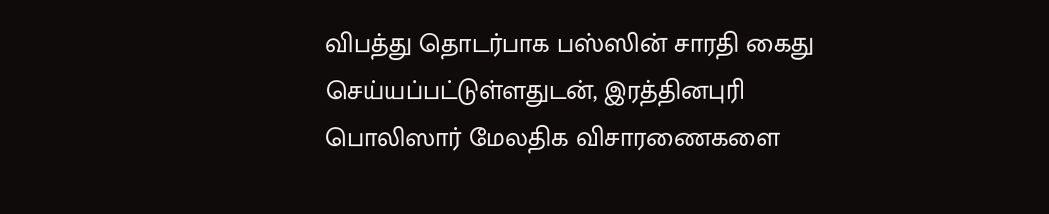விபத்து தொடர்பாக பஸ்ஸின் சாரதி கைது செய்யப்பட்டுள்ளதுடன், இரத்தினபுரி பொலிஸார் மேலதிக விசாரணைகளை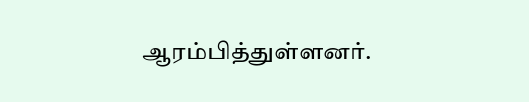ஆரம்பித்துள்ளனர்.